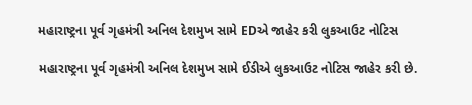મહારાષ્ટ્રના પૂર્વ ગૃહમંત્રી અનિલ દેશમુખ સામે EDએ જાહેર કરી લુકઆઉટ નોટિસ

મહારાષ્ટ્રના પૂર્વ ગૃહમંત્રી અનિલ દેશમુખ સામે ઈડીએ લુકઆઉટ નોટિસ જાહેર કરી છે.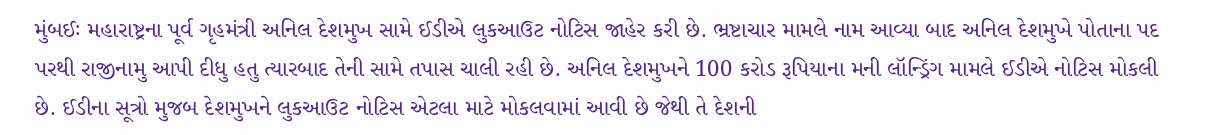મુંબઈઃ મહારાષ્ટ્રના પૂર્વ ગૃહમંત્રી અનિલ દેશમુખ સામે ઈડીએ લુકઆઉટ નોટિસ જાહેર કરી છે. ભ્રષ્ટાચાર મામલે નામ આવ્યા બાદ અનિલ દેશમુખે પોતાના પદ પરથી રાજીનામુ આપી દીધુ હતુ ત્યારબાદ તેની સામે તપાસ ચાલી રહી છે. અનિલ દેશમુખને 100 કરોડ રૂપિયાના મની લૉન્ડ્રિંગ મામલે ઈડીએ નોટિસ મોકલી છે. ઈડીના સૂત્રો મુજબ દેશમુખને લુકઆઉટ નોટિસ એટલા માટે મોકલવામાં આવી છે જેથી તે દેશની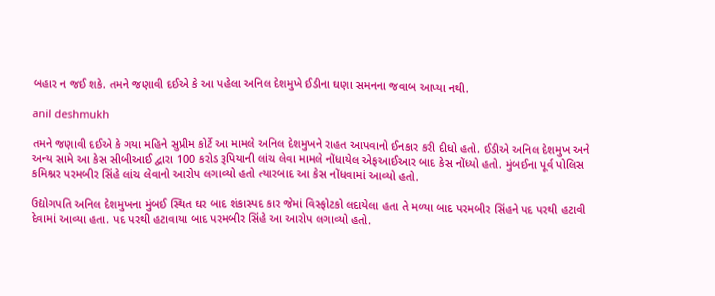બહાર ન જઈ શકે. તમને જણાવી દઈએ કે આ પહેલા અનિલ દેશમુખે ઈડીના ઘણા સમનના જવાબ આપ્યા નથી.

anil deshmukh

તમને જણાવી દઈએ કે ગયા મહિને સુપ્રીમ કોર્ટે આ મામલે અનિલ દેશમુખને રાહત આપવાનો ઈનકાર કરી દીધો હતો. ઈડીએ અનિલ દેશમુખ અને અન્ય સામે આ કેસ સીબીઆઈ દ્વારા 100 કરોડ રૂપિયાની લાંચ લેવા મામલે નોંધાયેલ એફઆઈઆર બાદ કેસ નોંધ્યો હતો. મુંબઈના પૂર્વ પોલિસ કમિશ્નર પરમબીર સિંહે લાંચ લેવાનો આરોપ લગાવ્યો હતો ત્યારબાદ આ કેસ નોંધવામાં આવ્યો હતો.

ઉદ્યોગપતિ અનિલ દેશમુખના મુંબઈ સ્થિત ઘર બાદ શંકાસ્પદ કાર જેમાં વિસ્ફોટકો લદાયેલા હતા તે મળ્યા બાદ પરમબીર સિંહને પદ પરથી હટાવી દેવામાં આવ્યા હતા. પદ પરથી હટાવાયા બાદ પરમબીર સિંહે આ આરોપ લગાવ્યો હતો.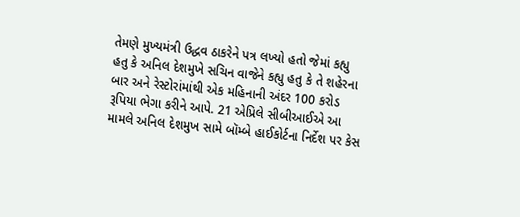તેમણે મુખ્યમંત્રી ઉદ્ધવ ઠાકરેને પત્ર લખ્યો હતો જેમાં કહ્યુ હતુ કે અનિલ દેશમુખે સચિન વાજેને કહ્યુ હતુ કે તે શહેરના બાર અને રેસ્ટોરાંમાંથી એક મહિનાની અંદર 100 કરોડ રૂપિયા ભેગા કરીને આપે. 21 એપ્રિલે સીબીઆઈએ આ મામલે અનિલ દેશમુખ સામે બૉમ્બે હાઈકોર્ટના નિર્દેશ પર કેસ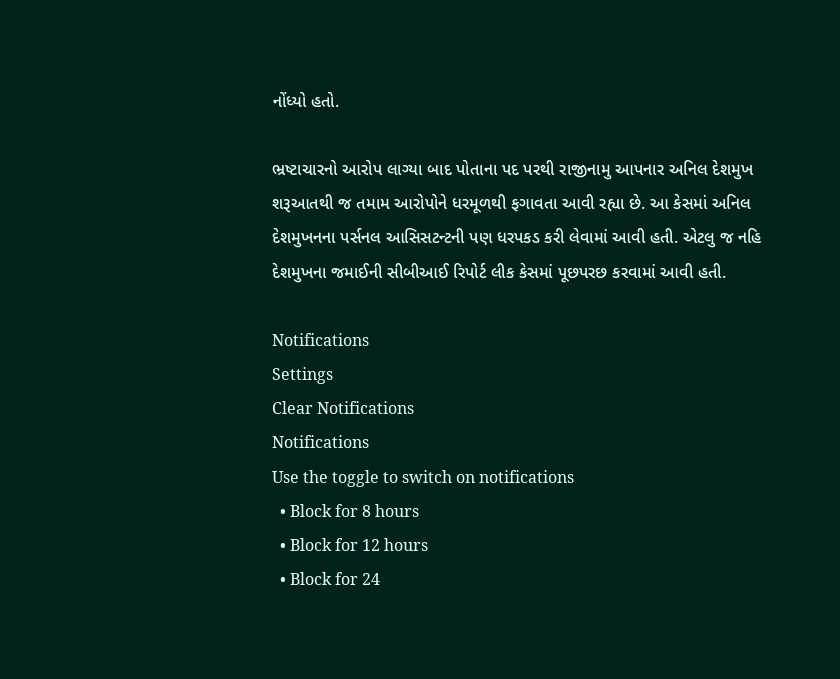નોંધ્યો હતો.

ભ્રષ્ટાચારનો આરોપ લાગ્યા બાદ પોતાના પદ પરથી રાજીનામુ આપનાર અનિલ દેશમુખ શરૂઆતથી જ તમામ આરોપોને ધરમૂળથી ફગાવતા આવી રહ્યા છે. આ કેસમાં અનિલ દેશમુખનના પર્સનલ આસિસટન્ટની પણ ધરપકડ કરી લેવામાં આવી હતી. એટલુ જ નહિ દેશમુખના જમાઈની સીબીઆઈ રિપોર્ટ લીક કેસમાં પૂછપરછ કરવામાં આવી હતી.

Notifications
Settings
Clear Notifications
Notifications
Use the toggle to switch on notifications
  • Block for 8 hours
  • Block for 12 hours
  • Block for 24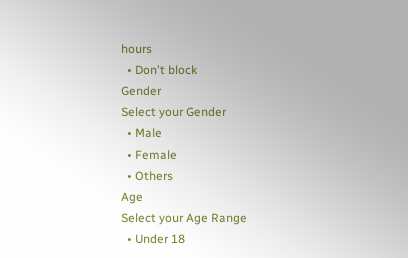hours
  • Don't block
Gender
Select your Gender
  • Male
  • Female
  • Others
Age
Select your Age Range
  • Under 18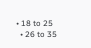• 18 to 25
  • 26 to 35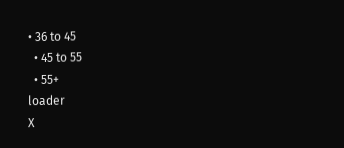• 36 to 45
  • 45 to 55
  • 55+
loader
X